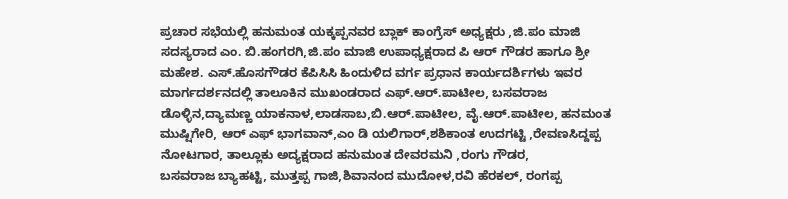ಪ್ರಚಾರ ಸಭೆಯಲ್ಲಿ ಹನುಮಂತ ಯಕ್ಕಪ್ಪನವರ ಬ್ಲಾಕ್ ಕಾಂಗ್ರೆಸ್ ಅಧ್ಯಕ್ಷರು ,ಜಿ.ಪಂ ಮಾಜಿ ಸದಸ್ಯರಾದ ಎಂ. ಬಿ.ಹಂಗರಗಿ,ಜಿ.ಪಂ ಮಾಜಿ ಉಪಾಧ್ಯಕ್ಷರಾದ ಪಿ ಆರ್ ಗೌಡರ ಹಾಗೂ ಶ್ರೀ ಮಹೇಶ. ಎಸ್.ಹೊಸಗೌಡರ ಕೆಪಿಸಿಸಿ ಹಿಂದುಳಿದ ವರ್ಗ ಪ್ರಧಾನ ಕಾರ್ಯದರ್ಶಿಗಳು ಇವರ ಮಾರ್ಗದರ್ಶನದಲ್ಲಿ ತಾಲೂಕಿನ ಮುಖಂಡರಾದ ಎಫ್.ಆರ್.ಪಾಟೀಲ, ಬಸವರಾಜ ಡೊಳ್ಳಿನ,ದ್ಯಾಮಣ್ಣ ಯಾಕನಾಳ,ಲಾಡಸಾಬ,ಬಿ.ಆರ್.ಪಾಟೀಲ, ವೈ.ಆರ್.ಪಾಟೀಲ, ಹನಮಂತ ಮುಷ್ಷಿಗೇರಿ, ಆರ್ ಎಫ್ ಭಾಗವಾನ್,ಎಂ ಡಿ ಯಲಿಗಾರ್,ಶಶಿಕಾಂತ ಉದಗಟ್ಟಿ ,ರೇವಣಸಿದ್ದಪ್ಪ ನೋಟಗಾರ, ತಾಲ್ಲೂಕು ಅದ್ಯಕ್ಷರಾದ ಹನುಮಂತ ದೇವರಮನಿ ,ರಂಗು ಗೌಡರ,
ಬಸವರಾಜ ಬ್ಯಾಹಟ್ಟಿ, ಮುತ್ತಪ್ಪ ಗಾಜಿ,ಶಿವಾನಂದ ಮುದೋಳ,ರವಿ ಹೆರಕಲ್, ರಂಗಪ್ಪ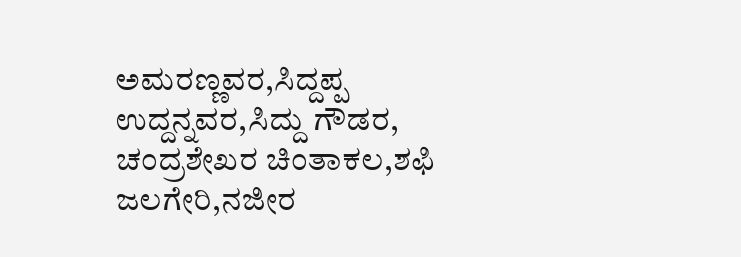ಅಮರಣ್ಣವರ,ಸಿದ್ದಪ್ಪ ಉದ್ದನ್ನವರ,ಸಿದ್ದು ಗೌಡರ,
ಚಂದ್ರಶೇಖರ ಚಿಂತಾಕಲ,ಶಫಿ ಜಲಗೇರಿ,ನಜೀರ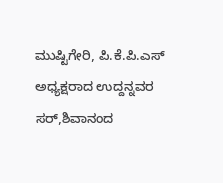ಮುಷ್ಟಿಗೇರಿ, ಪಿ.ಕೆ.ಪಿ.ಎಸ್ ಅಧ್ಯಕ್ಷರಾದ ಉದ್ದನ್ನವರ ಸರ್,ಶಿವಾನಂದ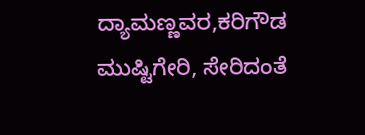ದ್ಯಾಮಣ್ಣವರ,ಕರಿಗೌಡ ಮುಷ್ಟಿಗೇರಿ, ಸೇರಿದಂತೆ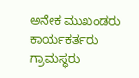ಅನೇಕ ಮುಖಂಡರು ಕಾರ್ಯಕರ್ತರು ಗ್ರಾಮಸ್ಥರು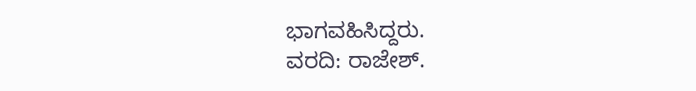ಭಾಗವಹಿಸಿದ್ದರು.
ವರದಿ: ರಾಜೇಶ್.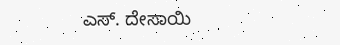ಎಸ್. ದೇಸಾಯಿ